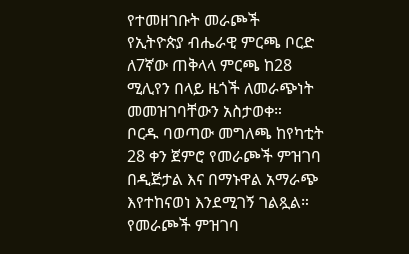የተመዘገቡት መራጮች
የኢትዮጵያ ብሔራዊ ምርጫ ቦርድ ለ7ኛው ጠቅላላ ምርጫ ከ28 ሚሊየን በላይ ዜጎች ለመራጭነት መመዝገባቸውን አስታወቀ።
ቦርዱ ባወጣው መግለጫ ከየካቲት 28 ቀን ጀምሮ የመራጮች ምዝገባ በዲጅታል እና በማኑዋል አማራጭ እየተከናወነ እንደሚገኝ ገልጿል።
የመራጮች ምዝገባ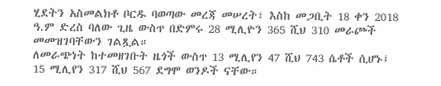ሂደትን አስመልክቶ ቦርዱ ባወጣው መረጃ መሠረት፣ እስከ መጋቢት 18 ቀን 2018 ዓ.ም ድረስ ባለው ጊዜ ውስጥ በድምሩ 28 ሚሊዮን 365 ሺህ 310 መራጮች መመዝገባቸውን ገልጿል።
ለመራጭነት ከተመዘገቡት ዜጎች ውስጥ 13 ሚሊየን 47 ሺህ 743 ሴቶች ሲሆኑ፤ 15 ሚሊየን 317 ሺህ 567 ደግሞ ወንዶች ናቸው።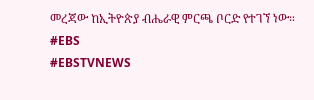መረጃው ከኢትዮጵያ ብሔራዊ ምርጫ ቦርድ የተገኘ ነው።
#EBS
#EBSTVNEWS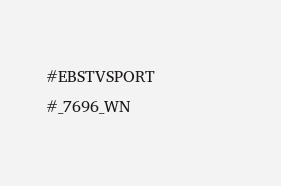#EBSTVSPORT
#_7696_WN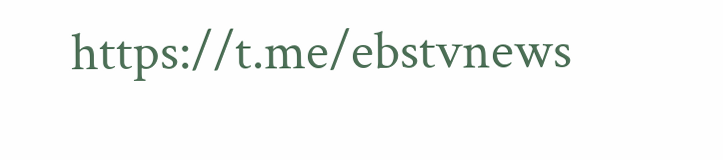https://t.me/ebstvnews